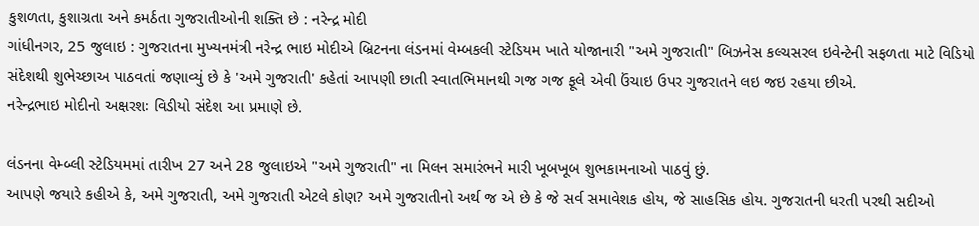કુશળતા, કુશાગ્રતા અને કમર્ઠતા ગુજરાતીઓની શક્તિ છે : નરેન્દ્ર મોદી
ગાંધીનગર, 25 જુલાઇ : ગુજરાતના મુખ્યનમંત્રી નરેન્દ્ર ભાઇ મોદીએ બ્રિટનના લંડનમાં વેમ્બકલી સ્ટેડિયમ ખાતે યોજાનારી "અમે ગુજરાતી" બિઝનેસ કલ્ચસરલ ઇવેન્ટેની સફળતા માટે વિડિયો સંદેશથી શુભેચ્છાઅ પાઠવતાં જણાવ્યું છે કે 'અમે ગુજરાતી' કહેતાં આપણી છાતી સ્વાતભિમાનથી ગજ ગજ ફૂલે એવી ઉંચાઇ ઉપર ગુજરાતને લઇ જઇ રહયા છીએ.
નરેન્દ્રભાઇ મોદીનો અક્ષરશઃ વિડીયો સંદેશ આ પ્રમાણે છે.

લંડનના વેમ્બ્લી સ્ટેડિયમમાં તારીખ 27 અને 28 જુલાઇએ "અમે ગુજરાતી" ના મિલન સમારંભને મારી ખૂબખૂબ શુભકામનાઓ પાઠવું છું.
આપણે જયારે કહીએ કે, અમે ગુજરાતી, અમે ગુજરાતી એટલે કોણ? અમે ગુજરાતીનો અર્થ જ એ છે કે જે સર્વ સમાવેશક હોય, જે સાહસિક હોય. ગુજરાતની ધરતી પરથી સદીઓ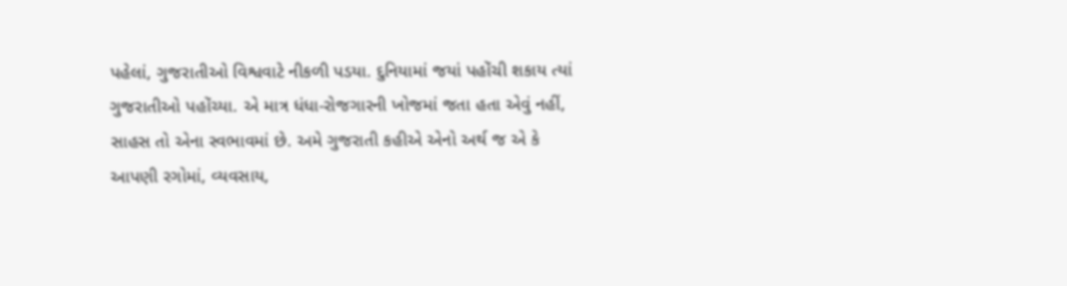પહેલાં, ગુજરાતીઓ વિશ્વવાટે નીકળી પડયા. દુનિયામાં જયાં પહોંચી શકાય ત્યાં ગુજરાતીઓ પહોંચ્યા. એ માત્ર ધંધા-રોજગારની ખોજમાં જતા હતા એવું નહીં, સાહસ તો એના સ્વભાવમાં છે. અમે ગુજરાતી કહીએ એનો અર્થ જ એ કે આપણી રગોમાં, વ્યવસાય,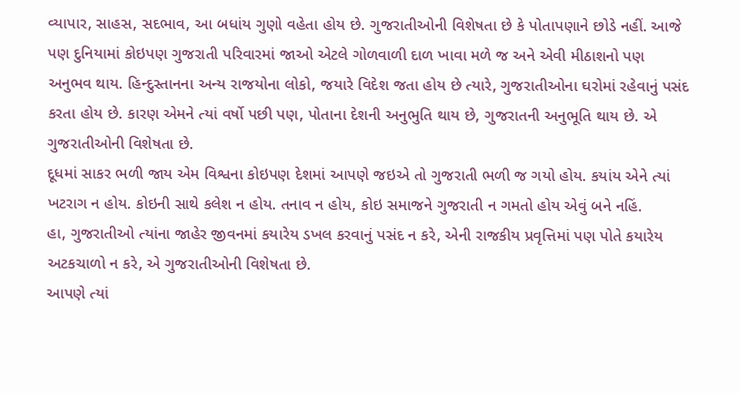વ્યાપાર, સાહસ, સદભાવ, આ બધાંય ગુણો વહેતા હોય છે. ગુજરાતીઓની વિશેષતા છે કે પોતાપણાને છોડે નહીં. આજે પણ દુનિયામાં કોઇપણ ગુજરાતી પરિવારમાં જાઓ એટલે ગોળવાળી દાળ ખાવા મળે જ અને એવી મીઠાશનો પણ અનુભવ થાય. હિન્દુસ્તાનના અન્ય રાજયોના લોકો, જયારે વિદેશ જતા હોય છે ત્યારે, ગુજરાતીઓના ઘરોમાં રહેવાનું પસંદ કરતા હોય છે. કારણ એમને ત્યાં વર્ષો પછી પણ, પોતાના દેશની અનુભુતિ થાય છે, ગુજરાતની અનુભૂતિ થાય છે. એ ગુજરાતીઓની વિશેષતા છે.
દૂધમાં સાકર ભળી જાય એમ વિશ્વના કોઇપણ દેશમાં આપણે જઇએ તો ગુજરાતી ભળી જ ગયો હોય. કયાંય એને ત્યાં ખટરાગ ન હોય. કોઇની સાથે કલેશ ન હોય. તનાવ ન હોય, કોઇ સમાજને ગુજરાતી ન ગમતો હોય એવું બને નહિં.
હા, ગુજરાતીઓ ત્યાંના જાહેર જીવનમાં કયારેય ડખલ કરવાનું પસંદ ન કરે, એની રાજકીય પ્રવૃત્તિમાં પણ પોતે કયારેય અટકચાળો ન કરે, એ ગુજરાતીઓની વિશેષતા છે.
આપણે ત્યાં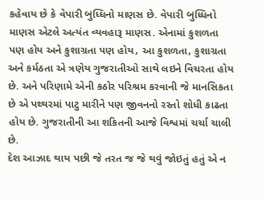કહેવાય છે કે વેપારી બુધ્ધિનો માણસ છે. વેપારી બુધ્ધિનો માણસ એટલે અત્યંત વ્યવહારૂ માણસ. એનામાં કુશળતા પણ હોય અને કુશાગ્રતા પણ હોય, આ કુશળતા, કુશાગ્રતા અને કર્મઠતા એ ત્રણેય ગુજરાતીઓ સાથે લઇને વિચરતા હોય છે. અને પરિણામે એની કઠોર પરિશ્રમ કરવાની જે માનસિકતા છે એ પથ્થરમાં પાટુ મારીને પણ જીવનનો રસ્તો શોધી કાઢતા હોય છે. ગુજરાતીની આ શકિતની આજે વિશ્વમાં ચર્ચા ચાલી છે.
દેશ આઝાદ થાય પછી જે તરત જ જે થવું જોઇતું હતું એ ન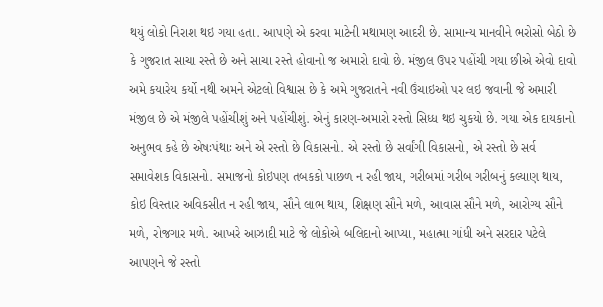થયું લોકો નિરાશ થઇ ગયા હતા. આપણે એ કરવા માટેની મથામણ આદરી છે. સામાન્ય માનવીને ભરોસો બેઠો છે કે ગુજરાત સાચા રસ્તે છે અને સાચા રસ્તે હોવાનો જ અમારો દાવો છે. મંજીલ ઉપર પહોંચી ગયા છીએ એવો દાવો અમે કયારેય કર્યો નથી અમને એટલો વિશ્વાસ છે કે અમે ગુજરાતને નવી ઉંચાઇઓ પર લઇ જવાની જે અમારી મંજીલ છે એ મંજીલે પહોંચીશું અને પહોંચીશું. એનું કારણ-અમારો રસ્તો સિધ્ધ થઇ ચુકયો છે. ગયા એક દાયકાનો અનુભવ કહે છે એષઃપંથાઃ અને એ રસ્તો છે વિકાસનો. એ રસ્તો છે સર્વાંગી વિકાસનો, એ રસ્તો છે સર્વ સમાવેશક વિકાસનો. સમાજનો કોઇપણ તબકકો પાછળ ન રહી જાય, ગરીબમાં ગરીબ ગરીબનું કલ્યાણ થાય, કોઇ વિસ્તાર અવિકસીત ન રહી જાય, સૌને લાભ થાય, શિક્ષણ સૌને મળે, આવાસ સૌને મળે, આરોગ્ય સૌને મળે, રોજગાર મળે. આખરે આઝાદી માટે જે લોકોએ બલિદાનો આપ્યા, મહાત્મા ગાંધી અને સરદાર પટેલે આપણને જે રસ્તો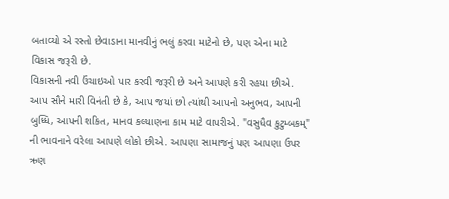બતાવ્યો એ રસ્તો છેવાડાના માનવીનું ભલું કરવા માટેનો છે, પણ એના માટે વિકાસ જરૂરી છે.
વિકાસની નવી ઉંચાઇઓ પાર કરવી જરૂરી છે અને આપણે કરી રહયા છીએ. આપ સૌને મારી વિનંતી છે કે, આપ જયાં છો ત્યાંથી આપનો અનુભવ, આપની બુધ્ધિ, આપની શકિત, માનવ કલ્યાણના કામ માટે વાપરીએ. "વસુધૈવ કુટુમ્બકમ્" ની ભાવનાને વરેલા આપણે લોકો છીએ. આપણા સામાજનું પણ આપણા ઉપર ઋણ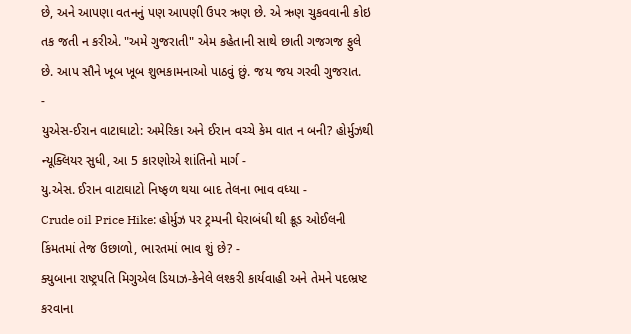છે, અને આપણા વતનનું પણ આપણી ઉપર ઋણ છે. એ ઋણ ચુકવવાની કોઇ તક જતી ન કરીએ. "અમે ગુજરાતી" એમ કહેતાની સાથે છાતી ગજગજ ફુલે છે. આપ સૌને ખૂબ ખૂબ શુભકામનાઓ પાઠવું છું. જય જય ગરવી ગુજરાત.
-
યુએસ-ઈરાન વાટાઘાટો: અમેરિકા અને ઈરાન વચ્ચે કેમ વાત ન બની? હોર્મુઝથી ન્યૂક્લિયર સુધી, આ 5 કારણોએ શાંતિનો માર્ગ -
યુ.એસ. ઈરાન વાટાઘાટો નિષ્ફળ થયા બાદ તેલના ભાવ વધ્યા -
Crude oil Price Hike: હોર્મુઝ પર ટ્રમ્પની ઘેરાબંધી થી ક્રૂડ ઓઈલની કિંમતમાં તેજ ઉછાળો, ભારતમાં ભાવ શું છે? -
ક્યુબાના રાષ્ટ્રપતિ મિગુએલ ડિયાઝ-કેનેલે લશ્કરી કાર્યવાહી અને તેમને પદભ્રષ્ટ કરવાના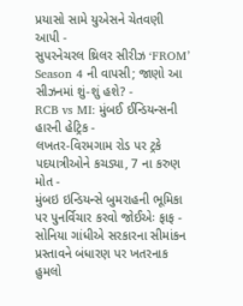પ્રયાસો સામે યુએસને ચેતવણી આપી -
સુપરનેચરલ થ્રિલર સીરીઝ ‘FROM’ Season 4 ની વાપસી; જાણો આ સીઝનમાં શું-શું હશે? -
RCB vs MI: મુંબઈ ઈન્ડિયન્સની હારની હેટ્રિક -
લખતર-વિરમગામ રોડ પર ટ્રકે પદયાત્રીઓને કચડ્યા, 7 ના કરુણ મોત -
મુંબઇ ઇન્ડિયન્સે બુમરાહની ભૂમિકા પર પુનર્વિચાર કરવો જોઈએઃ ફાફ -
સોનિયા ગાંધીએ સરકારના સીમાંકન પ્રસ્તાવને બંધારણ પર ખતરનાક હુમલો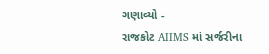ગણાવ્યો -
રાજકોટ AIIMS માં સર્જરીના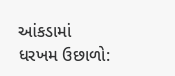આંકડામાં ધરખમ ઉછાળો: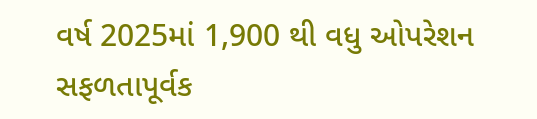વર્ષ 2025માં 1,900 થી વધુ ઓપરેશન સફળતાપૂર્વક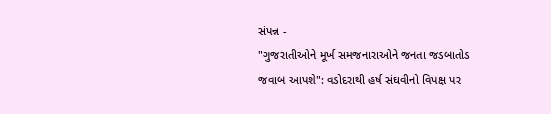સંપન્ન -
"ગુજરાતીઓને મૂર્ખ સમજનારાઓને જનતા જડબાતોડ જવાબ આપશે": વડોદરાથી હર્ષ સંઘવીનો વિપક્ષ પર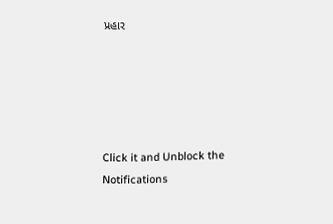પ્રહાર





Click it and Unblock the Notifications